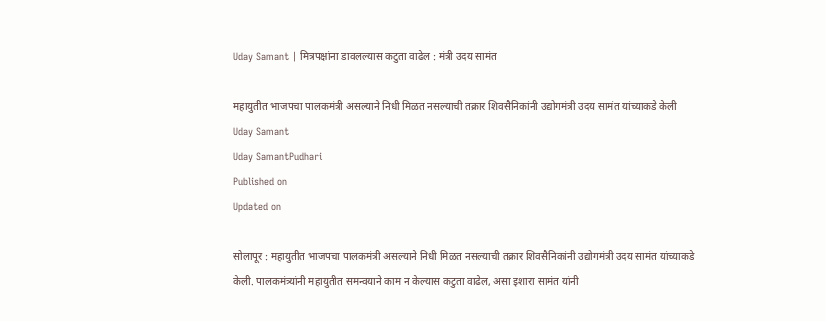Uday Samant | मित्रपक्षांना डावलल्यास कटुता वाढेल : मंत्री उदय सामंत

महायुतीत भाजपचा पालकमंत्री असल्याने निधी मिळत नसल्याची तक्रार शिवसैनिकांनी उद्योगमंत्री उदय सामंत यांच्याकडे केली
Uday Samant
Uday SamantPudhari
Published on
Updated on

सोलापूर : महायुतीत भाजपचा पालकमंत्री असल्याने निधी मिळत नसल्याची तक्रार शिवसैनिकांनी उद्योगमंत्री उदय सामंत यांच्याकडे केली. पालकमंत्र्यांनी महायुतीत समन्वयाने काम न केल्यास कटुता वाढेल, असा इशारा सामंत यांनी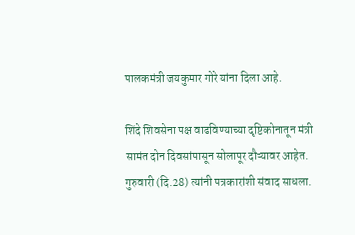पालकमंत्री जयकुमार गोरे यांना दिला आहे.

शिंदे शिवसेना पक्ष वाढविण्याच्या दृष्टिकोनातून मंत्री सामंत दोन दिवसांपासून सोलापूर दौऱ्यावर आहेत. गुरुवारी (दि.28) त्यांनी पत्रकारांशी संवाद साधला.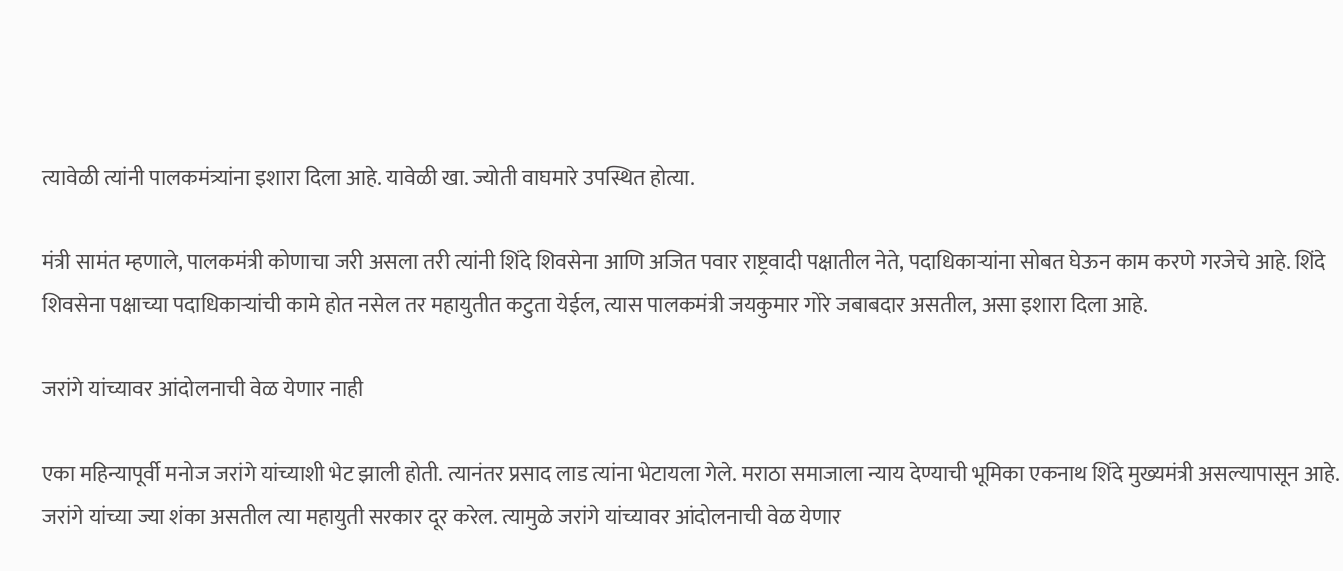त्यावेळी त्यांनी पालकमंत्र्यांना इशारा दिला आहे. यावेळी खा. ज्योती वाघमारे उपस्थित होत्या.

मंत्री सामंत म्हणाले, पालकमंत्री कोणाचा जरी असला तरी त्यांनी शिंदे शिवसेना आणि अजित पवार राष्ट्रवादी पक्षातील नेते, पदाधिकाऱ्यांना सोबत घेऊन काम करणे गरजेचे आहे. शिंदे शिवसेना पक्षाच्या पदाधिकाऱ्यांची कामे होत नसेल तर महायुतीत कटुता येईल, त्यास पालकमंत्री जयकुमार गोरे जबाबदार असतील, असा इशारा दिला आहे.

जरांगे यांच्यावर आंदोलनाची वेळ येणार नाही

एका महिन्यापूर्वी मनोज जरांगे यांच्याशी भेट झाली होती. त्यानंतर प्रसाद लाड त्यांना भेटायला गेले. मराठा समाजाला न्याय देण्याची भूमिका एकनाथ शिंदे मुख्यमंत्री असल्यापासून आहे. जरांगे यांच्या ज्या शंका असतील त्या महायुती सरकार दूर करेल. त्यामुळे जरांगे यांच्यावर आंदोलनाची वेळ येणार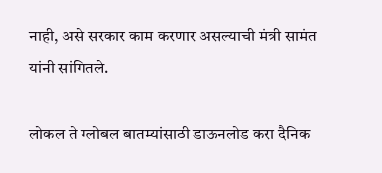नाही, असे सरकार काम करणार असल्याची मंत्री सामंत यांनी सांगितले.

लोकल ते ग्लोबल बातम्यांसाठी डाऊनलोड करा दैनिक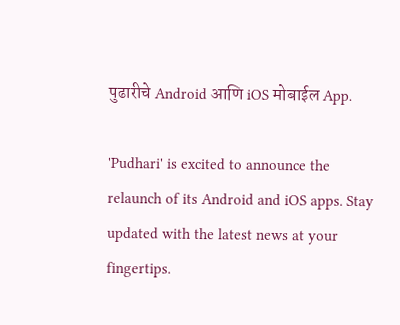पुढारीचे Android आणि iOS मोबाईल App.

'Pudhari' is excited to announce the relaunch of its Android and iOS apps. Stay updated with the latest news at your fingertips.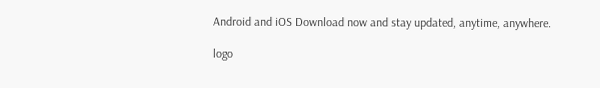Android and iOS Download now and stay updated, anytime, anywhere.

logo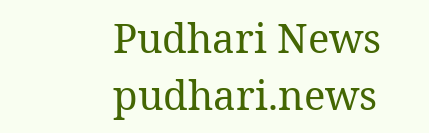Pudhari News
pudhari.news